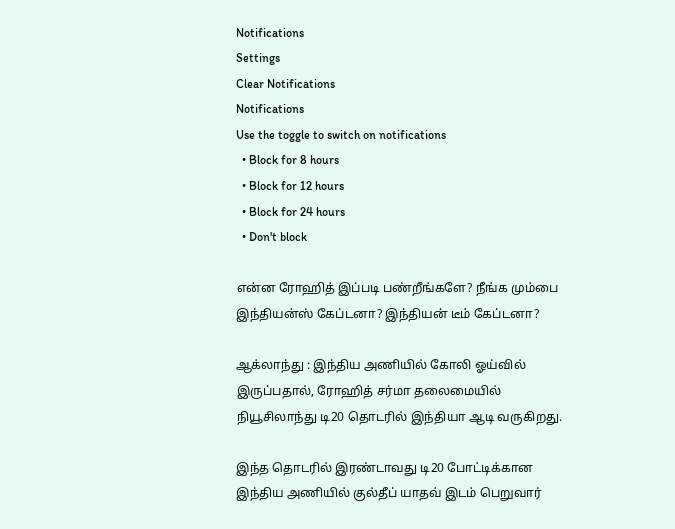Notifications
Settings
Clear Notifications
Notifications
Use the toggle to switch on notifications
  • Block for 8 hours
  • Block for 12 hours
  • Block for 24 hours
  • Don't block

என்ன ரோஹித் இப்படி பண்றீங்களே? நீங்க மும்பை இந்தியன்ஸ் கேப்டனா? இந்தியன் டீம் கேப்டனா?

ஆக்லாந்து : இந்திய அணியில் கோலி ஓய்வில் இருப்பதால், ரோஹித் சர்மா தலைமையில் நியூசிலாந்து டி20 தொடரில் இந்தியா ஆடி வருகிறது.

இந்த தொடரில் இரண்டாவது டி20 போட்டிக்கான இந்திய அணியில் குல்தீப் யாதவ் இடம் பெறுவார்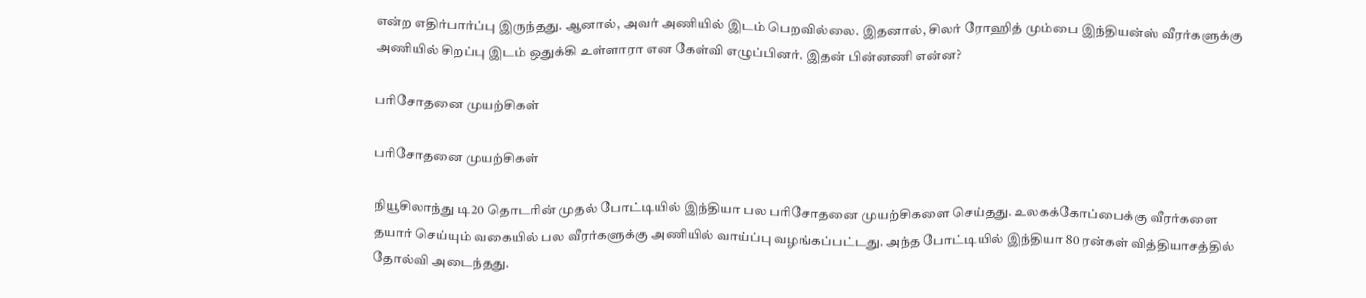என்ற எதிர்பார்ப்பு இருந்தது. ஆனால், அவர் அணியில் இடம் பெறவில்லை. இதனால், சிலர் ரோஹித் மும்பை இந்தியன்ஸ் வீரர்களுக்கு அணியில் சிறப்பு இடம் ஒதுக்கி உள்ளாரா என கேள்வி எழுப்பினர். இதன் பின்னணி என்ன?

பரிசோதனை முயற்சிகள்

பரிசோதனை முயற்சிகள்

நியூசிலாந்து டி20 தொடரின் முதல் போட்டியில் இந்தியா பல பரிசோதனை முயற்சிகளை செய்தது. உலகக்கோப்பைக்கு வீரர்களை தயார் செய்யும் வகையில் பல வீரர்களுக்கு அணியில் வாய்ப்பு வழங்கப்பட்டது. அந்த போட்டியில் இந்தியா 80 ரன்கள் வித்தியாசத்தில் தோல்வி அடைந்தது.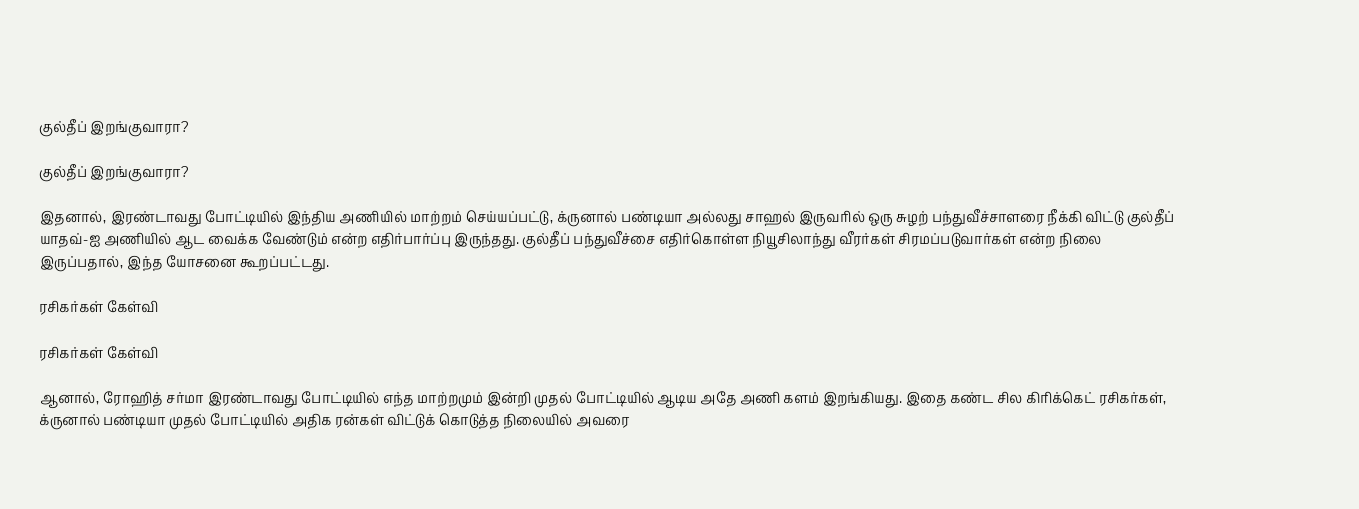குல்தீப் இறங்குவாரா?

குல்தீப் இறங்குவாரா?

இதனால், இரண்டாவது போட்டியில் இந்திய அணியில் மாற்றம் செய்யப்பட்டு, க்ருனால் பண்டியா அல்லது சாஹல் இருவரில் ஒரு சுழற் பந்துவீச்சாளரை நீக்கி விட்டு குல்தீப் யாதவ்-ஐ அணியில் ஆட வைக்க வேண்டும் என்ற எதிர்பார்ப்பு இருந்தது. குல்தீப் பந்துவீச்சை எதிர்கொள்ள நியூசிலாந்து வீரர்கள் சிரமப்படுவார்கள் என்ற நிலை இருப்பதால், இந்த யோசனை கூறப்பட்டது.

ரசிகர்கள் கேள்வி

ரசிகர்கள் கேள்வி

ஆனால், ரோஹித் சர்மா இரண்டாவது போட்டியில் எந்த மாற்றமும் இன்றி முதல் போட்டியில் ஆடிய அதே அணி களம் இறங்கியது. இதை கண்ட சில கிரிக்கெட் ரசிகர்கள், க்ருனால் பண்டியா முதல் போட்டியில் அதிக ரன்கள் விட்டுக் கொடுத்த நிலையில் அவரை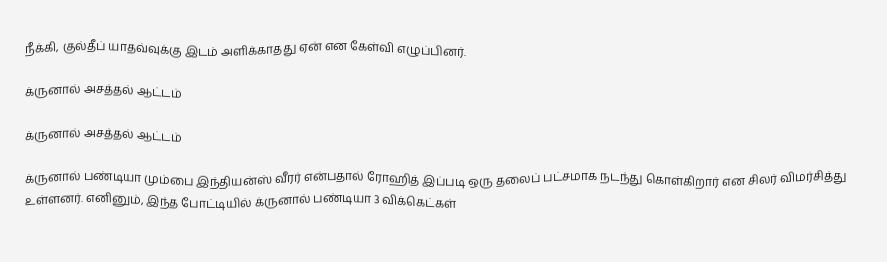நீக்கி, குல்தீப் யாதவ்வுக்கு இடம் அளிக்காதது ஏன் என கேள்வி எழுப்பினர்.

க்ருனால் அசத்தல் ஆட்டம்

க்ருனால் அசத்தல் ஆட்டம்

க்ருனால் பண்டியா மும்பை இந்தியன்ஸ் வீரர் என்பதால் ரோஹித் இப்படி ஒரு தலைப் பட்சமாக நடந்து கொள்கிறார் என சிலர் விமர்சித்து உள்ளனர். எனினும், இந்த போட்டியில் க்ருனால் பண்டியா 3 விக்கெட்கள்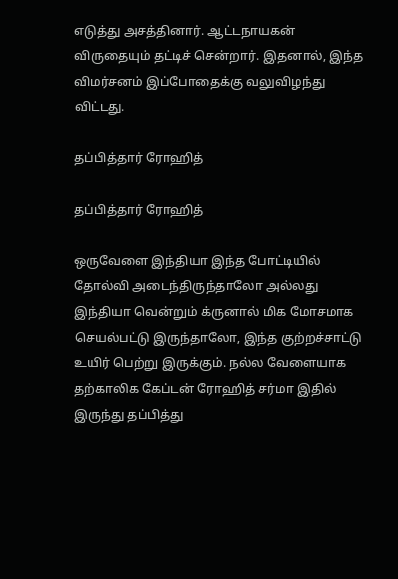எடுத்து அசத்தினார். ஆட்டநாயகன் விருதையும் தட்டிச் சென்றார். இதனால், இந்த விமர்சனம் இப்போதைக்கு வலுவிழந்து விட்டது.

தப்பித்தார் ரோஹித்

தப்பித்தார் ரோஹித்

ஒருவேளை இந்தியா இந்த போட்டியில் தோல்வி அடைந்திருந்தாலோ அல்லது இந்தியா வென்றும் க்ருனால் மிக மோசமாக செயல்பட்டு இருந்தாலோ, இந்த குற்றச்சாட்டு உயிர் பெற்று இருக்கும். நல்ல வேளையாக தற்காலிக கேப்டன் ரோஹித் சர்மா இதில் இருந்து தப்பித்து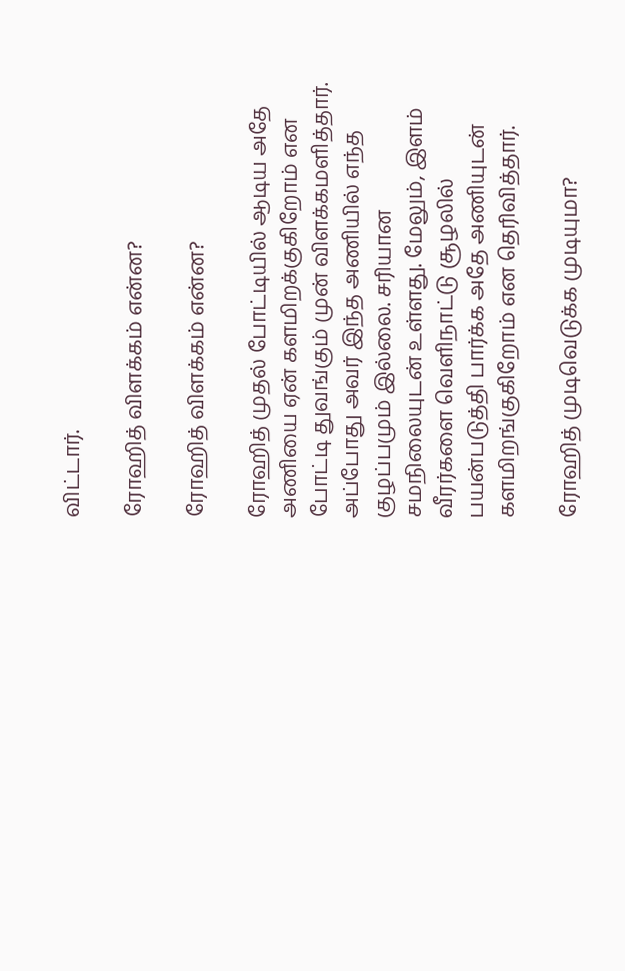விட்டார்.

ரோஹித் விளக்கம் என்ன?

ரோஹித் விளக்கம் என்ன?

ரோஹித் முதல் போட்டியில் ஆடிய அதே அணியை ஏன் களமிறக்குகிறோம் என போட்டி துவங்கும் முன் விளக்கமளித்தார். அப்போது அவர் இந்த அணியில் எந்த குழப்பமும் இல்லை. சரியான சமநிலையுடன் உள்ளது. மேலும், இளம் வீரர்களை வெளிநாட்டு சூழலில் பயன்படுத்தி பார்க்க அதே அணியுடன் களமிறங்குகிறோம் என தெரிவித்தார்.

ரோஹித் முடிவெடுக்க முடியுமா?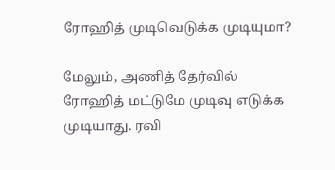ரோஹித் முடிவெடுக்க முடியுமா?

மேலும், அணித் தேர்வில் ரோஹித் மட்டுமே முடிவு எடுக்க முடியாது. ரவி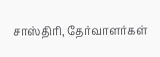சாஸ்திரி, தேர்வாளர்கள்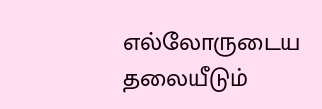எல்லோருடைய தலையீடும்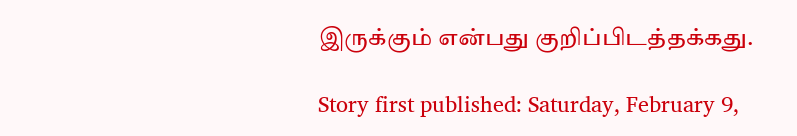இருக்கும் என்பது குறிப்பிடத்தக்கது.

Story first published: Saturday, February 9,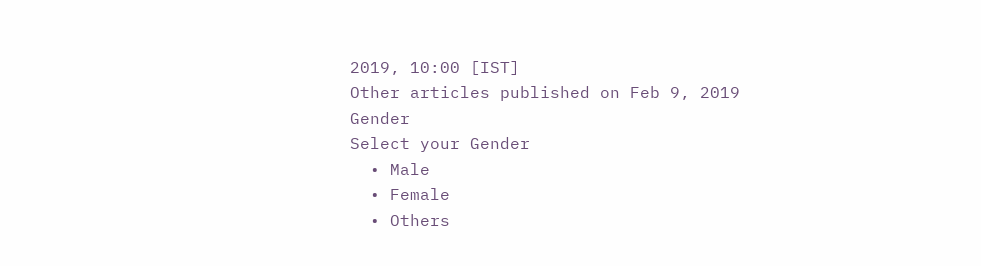2019, 10:00 [IST]
Other articles published on Feb 9, 2019
Gender
Select your Gender
  • Male
  • Female
  • Others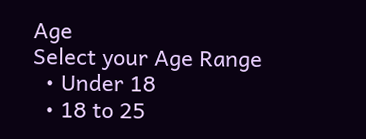Age
Select your Age Range
  • Under 18
  • 18 to 25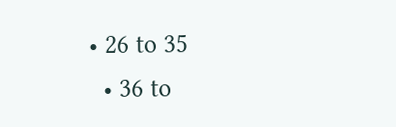• 26 to 35
  • 36 to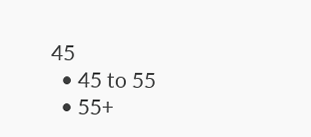45
  • 45 to 55
  • 55+